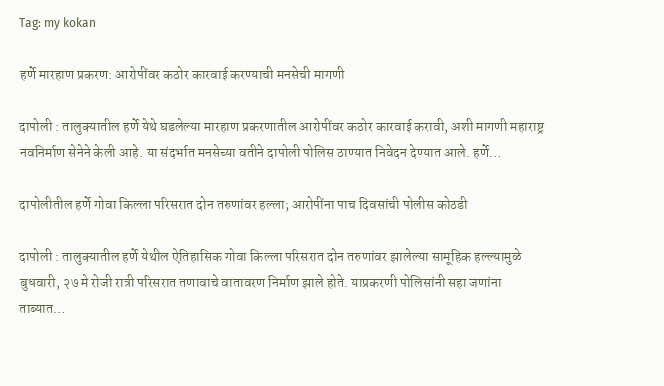Tag: my kokan

हर्णे मारहाण प्रकरण: आरोपींवर कठोर कारवाई करण्याची मनसेची मागणी

दापोली : तालुक्यातील हर्णे येथे घडलेल्या मारहाण प्रकरणातील आरोपींवर कठोर कारवाई करावी, अशी मागणी महाराष्ट्र नवनिर्माण सेनेने केली आहे. या संदर्भात मनसेच्या वतीने दापोली पोलिस ठाण्यात निवेदन देण्यात आले. हर्णे…

दापोलीतील हर्णे गोवा किल्ला परिसरात दोन तरुणांवर हल्ला; आरोपींना पाच दिवसांची पोलीस कोठडी

दापोली : तालुक्यातील हर्णे येथील ऐतिहासिक गोवा किल्ला परिसरात दोन तरुणांवर झालेल्या सामूहिक हल्ल्यामुळे बुधवारी, २७ मे रोजी रात्री परिसरात तणावाचे वातावरण निर्माण झाले होते. याप्रकरणी पोलिसांनी सहा जणांना ताब्यात…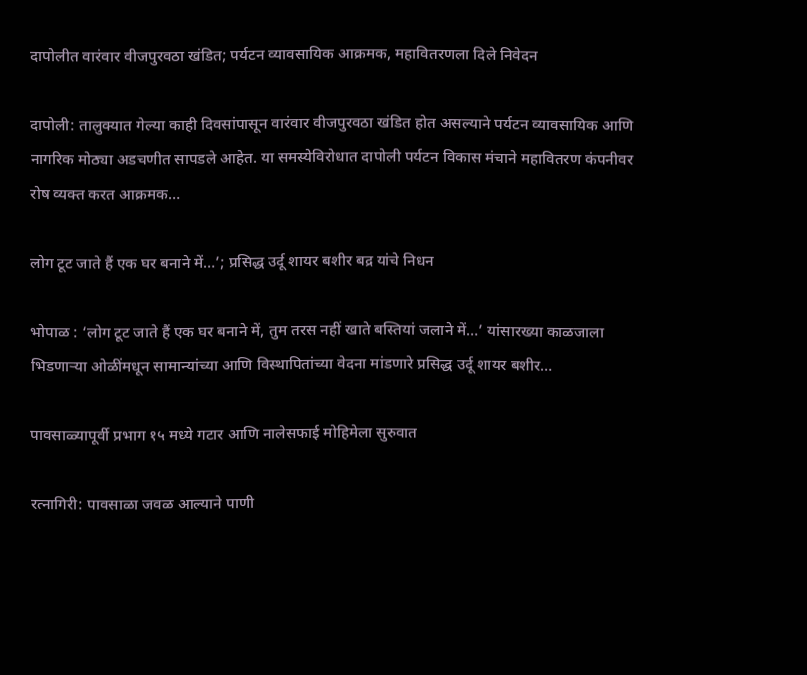दापोलीत वारंवार वीजपुरवठा खंडित; पर्यटन व्यावसायिक आक्रमक, महावितरणला दिले निवेदन

दापोली: तालुक्यात गेल्या काही दिवसांपासून वारंवार वीजपुरवठा खंडित होत असल्याने पर्यटन व्यावसायिक आणि नागरिक मोठ्या अडचणीत सापडले आहेत. या समस्येविरोधात दापोली पर्यटन विकास मंचाने महावितरण कंपनीवर रोष व्यक्त करत आक्रमक…

लोग टूट जाते हैं एक घर बनाने में…’; प्रसिद्ध उर्दू शायर बशीर बद्र यांचे निधन

भोपाळ : ‘लोग टूट जाते हैं एक घर बनाने में, तुम तरस नहीं खाते बस्तियां जलाने में…’ यांसारख्या काळजाला भिडणाऱ्या ओळींमधून सामान्यांच्या आणि विस्थापितांच्या वेदना मांडणारे प्रसिद्ध उर्दू शायर बशीर…

पावसाळ्यापूर्वी प्रभाग १५ मध्ये गटार आणि नालेसफाई मोहिमेला सुरुवात

रत्नागिरी: पावसाळा जवळ आल्याने पाणी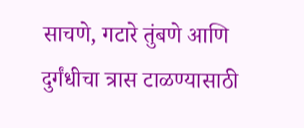साचणे, गटारे तुंबणे आणि दुर्गंधीचा त्रास टाळण्यासाठी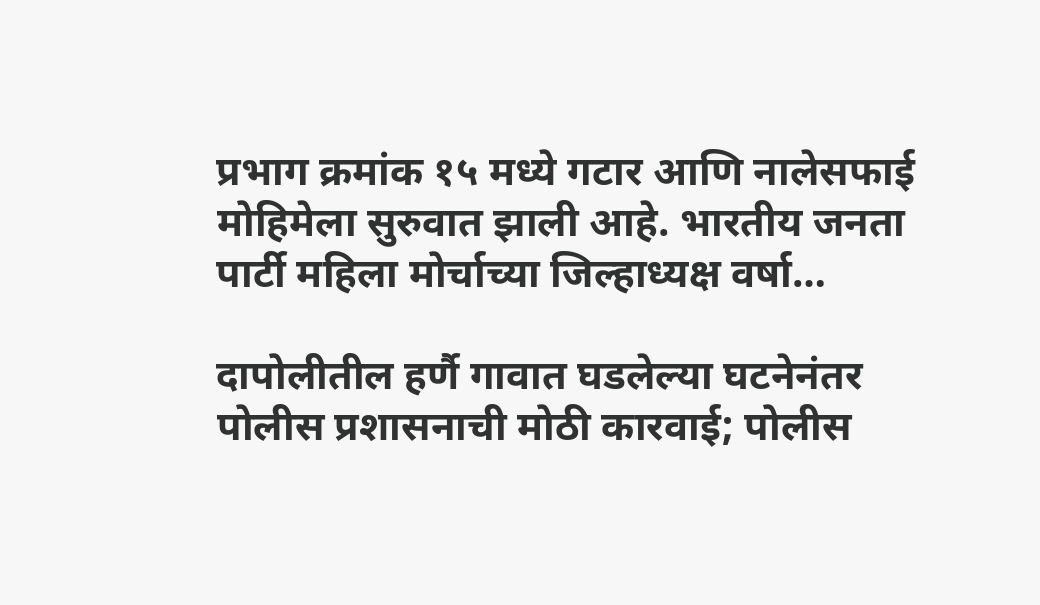प्रभाग क्रमांक १५ मध्ये गटार आणि नालेसफाई मोहिमेला सुरुवात झाली आहे. भारतीय जनता पार्टी महिला मोर्चाच्या जिल्हाध्यक्ष वर्षा…

दापोलीतील हर्णै गावात घडलेल्या घटनेनंतर पोलीस प्रशासनाची मोठी कारवाई; पोलीस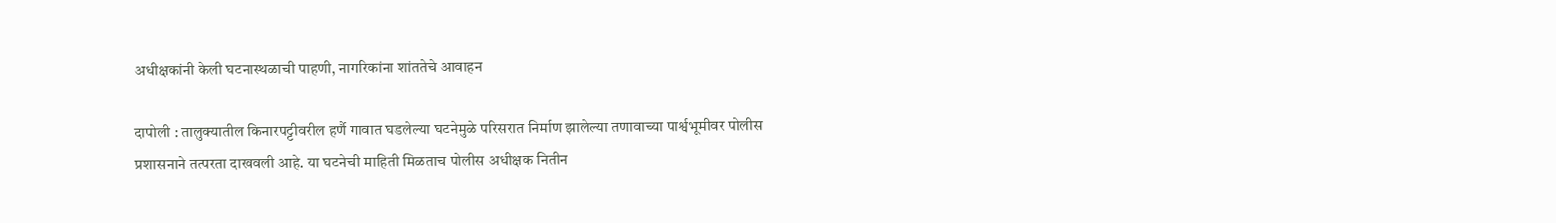अधीक्षकांनी केली घटनास्थळाची पाहणी, नागरिकांना शांततेचे आवाहन

दापोली : तालुक्यातील किनारपट्टीवरील हर्णै गावात घडलेल्या घटनेमुळे परिसरात निर्माण झालेल्या तणावाच्या पार्श्वभूमीवर पोलीस प्रशासनाने तत्परता दाखवली आहे. या घटनेची माहिती मिळताच पोलीस अधीक्षक नितीन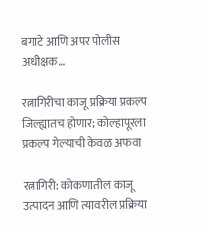बगाटे आणि अपर पोलीस अधीक्षक…

रत्नागिरीचा काजू प्रक्रिया प्रकल्प जिल्ह्यातच होणार; कोल्हापूरला प्रकल्प गेल्याची केवळ अफवा

रत्नागिरी: कोकणातील काजू उत्पादन आणि त्यावरील प्रक्रिया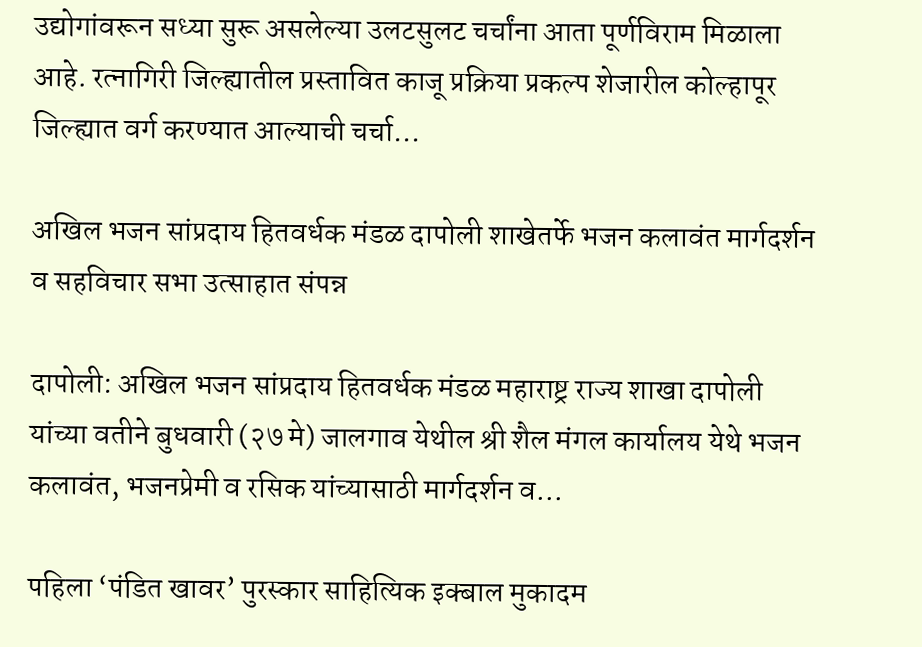उद्योगांवरून सध्या सुरू असलेल्या उलटसुलट चर्चांना आता पूर्णविराम मिळाला आहे. रत्नागिरी जिल्ह्यातील प्रस्तावित काजू प्रक्रिया प्रकल्प शेजारील कोल्हापूर जिल्ह्यात वर्ग करण्यात आल्याची चर्चा…

अखिल भजन सांप्रदाय हितवर्धक मंडळ दापोली शाखेतर्फे भजन कलावंत मार्गदर्शन व सहविचार सभा उत्साहात संपन्न

दापोली: अखिल भजन सांप्रदाय हितवर्धक मंडळ महाराष्ट्र राज्य शाखा दापोली यांच्या वतीने बुधवारी (२७ मे) जालगाव येथील श्री शैल मंगल कार्यालय येथे भजन कलावंत, भजनप्रेमी व रसिक यांच्यासाठी मार्गदर्शन व…

पहिला ‘पंडित खावर’ पुरस्कार साहित्यिक इक्बाल मुकादम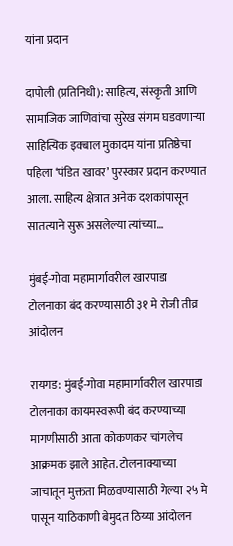यांना प्रदान

दापोली (प्रतिनिधी): साहित्य, संस्कृती आणि सामाजिक जाणिवांचा सुरेख संगम घडवणाऱ्या साहित्यिक इक्बाल मुकादम यांना प्रतिष्ठेचा पहिला ‘पंडित खावर’ पुरस्कार प्रदान करण्यात आला. साहित्य क्षेत्रात अनेक दशकांपासून सातत्याने सुरू असलेल्या त्यांच्या…

मुंबई-गोवा महामार्गावरील खारपाडा टोलनाका बंद करण्यासाठी ३१ मे रोजी तीव्र आंदोलन

रायगड: मुंबई-गोवा महामार्गावरील खारपाडा टोलनाका कायमस्वरूपी बंद करण्याच्या मागणीसाठी आता कोकणकर चांगलेच आक्रमक झाले आहेत. टोलनाक्याच्या जाचातून मुक्तता मिळवण्यासाठी गेल्या २५ मे पासून याठिकाणी बेमुदत ठिय्या आंदोलन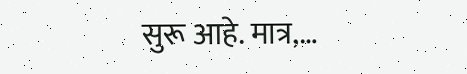सुरू आहे. मात्र,…